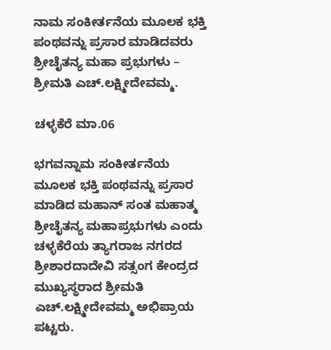ನಾಮ ಸಂಕೀರ್ತನೆಯ ಮೂಲಕ ಭಕ್ತಿ ಪಂಥವನ್ನು ಪ್ರಸಾರ ಮಾಡಿದವರು ಶ್ರೀಚೈತನ್ಯ ಮಹಾ ಪ್ರಭುಗಳು – ಶ್ರೀಮತಿ ಎಚ್.ಲಕ್ಷ್ಮೀದೇವಮ್ಮ.

ಚಳ್ಳಕೆರೆ ಮಾ.06

ಭಗವನ್ನಾಮ ಸಂಕೀರ್ತನೆಯ ಮೂಲಕ ಭಕ್ತಿ ಪಂಥವನ್ನು ಪ್ರಸಾರ ಮಾಡಿದ ಮಹಾನ್ ಸಂತ ಮಹಾತ್ಮ ಶ್ರೀಚೈತನ್ಯ ಮಹಾಪ್ರಭುಗಳು ಎಂದು ಚಳ್ಳಕೆರೆಯ ತ್ಯಾಗರಾಜ ನಗರದ ಶ್ರೀಶಾರದಾದೇವಿ ಸತ್ಸಂಗ ಕೇಂದ್ರದ ಮುಖ್ಯಸ್ಥರಾದ ಶ್ರೀಮತಿ ಎಚ್.ಲಕ್ಷ್ಮೀದೇವಮ್ಮ ಅಭಿಪ್ರಾಯ ಪಟ್ಟರು.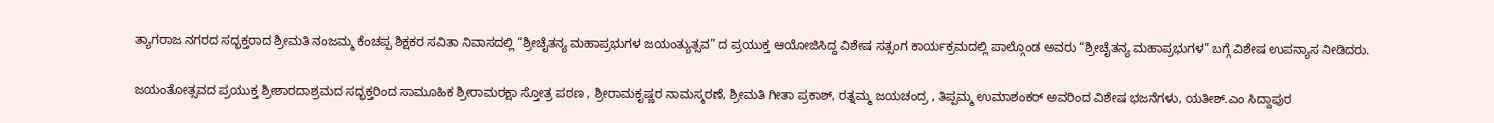ತ್ಯಾಗರಾಜ ನಗರದ ಸದ್ಭಕ್ತರಾದ ಶ್ರೀಮತಿ ನಂಜಮ್ಮ ಕೆಂಚಪ್ಪ ಶಿಕ್ಷಕರ ಸವಿತಾ ನಿವಾಸದಲ್ಲಿ “ಶ್ರೀಚೈತನ್ಯ ಮಹಾಪ್ರಭುಗಳ ಜಯಂತ್ಯುತ್ಸವ” ದ ಪ್ರಯುಕ್ತ ಆಯೋಜಿಸಿದ್ದ ವಿಶೇಷ ಸತ್ಸಂಗ ಕಾರ್ಯಕ್ರಮದಲ್ಲಿ ಪಾಲ್ಗೊಂಡ ಅವರು “ಶ್ರೀಚೈತನ್ಯ ಮಹಾಪ್ರಭುಗಳ” ಬಗ್ಗೆ ವಿಶೇಷ ಉಪನ್ಯಾಸ ನೀಡಿದರು‌.

ಜಯಂತೋತ್ಸವದ ಪ್ರಯುಕ್ತ ಶ್ರೀಶಾರದಾಶ್ರಮದ ಸದ್ಭಕ್ತರಿಂದ ಸಾಮೂಹಿಕ ಶ್ರೀರಾಮರಕ್ಷಾ ಸ್ತೋತ್ರ ಪಠಣ , ಶ್ರೀರಾಮಕೃಷ್ಣರ ನಾಮಸ್ಮರಣೆ, ಶ್ರೀಮತಿ ಗೀತಾ ಪ್ರಕಾಶ್, ರತ್ನಮ್ಮ ಜಯಚಂದ್ರ , ತಿಪ್ಪಮ್ಮ ಉಮಾಶಂಕರ್ ಅವರಿಂದ ವಿಶೇಷ ಭಜನೆಗಳು, ಯತೀಶ್.ಎಂ ಸಿದ್ದಾಪುರ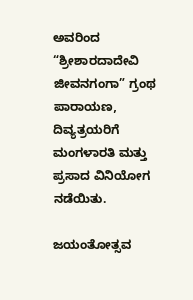ಅವರಿಂದ “ಶ್ರೀಶಾರದಾದೇವಿ ಜೀವನಗಂಗಾ” ಗ್ರಂಥ ಪಾರಾಯಣ, ದಿವ್ಯತ್ರಯರಿಗೆ ಮಂಗಳಾರತಿ ಮತ್ತು ಪ್ರಸಾದ ವಿನಿಯೋಗ ನಡೆಯಿತು.

ಜಯಂತೋತ್ಸವ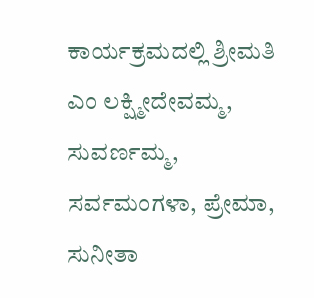ಕಾರ್ಯಕ್ರಮದಲ್ಲಿ ಶ್ರೀಮತಿ ಎಂ ಲಕ್ಷ್ಮೀದೇವಮ್ಮ, ಸುವರ್ಣಮ್ಮ, ಸರ್ವಮಂಗಳಾ, ಪ್ರೇಮಾ, ಸುನೀತಾ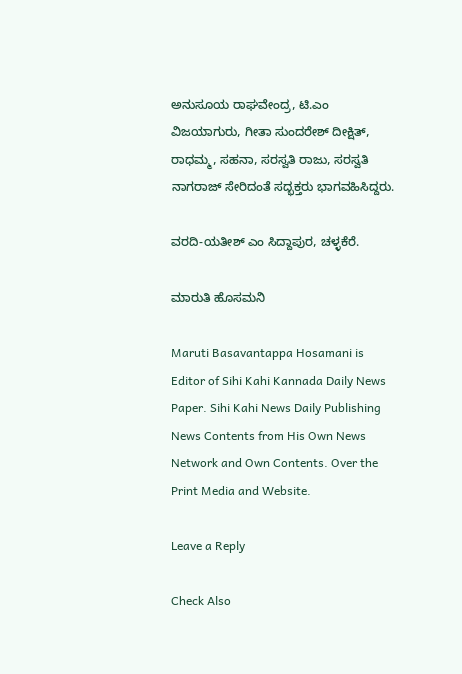ಅನುಸೂಯ ರಾಘವೇಂದ್ರ, ಟಿ.ಎಂ ವಿಜಯಾಗುರು, ಗೀತಾ ಸುಂದರೇಶ್ ದೀಕ್ಷಿತ್, ರಾಧಮ್ಮ, ಸಹನಾ, ಸರಸ್ವತಿ ರಾಜು, ಸರಸ್ವತಿ ನಾಗರಾಜ್ ಸೇರಿದಂತೆ ಸದ್ಭಕ್ತರು ಭಾಗವಹಿಸಿದ್ದರು.

ವರದಿ-ಯತೀಶ್ ಎಂ ಸಿದ್ದಾಪುರ, ಚಳ್ಳಕೆರೆ.

ಮಾರುತಿ ಹೊಸಮನಿ

Maruti Basavantappa Hosamani is Editor of Sihi Kahi Kannada Daily News Paper. Sihi Kahi News Daily Publishing News Contents from His Own News Network and Own Contents. Over the Print Media and Website.

Leave a Reply

Check Also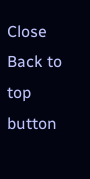Close
Back to top button